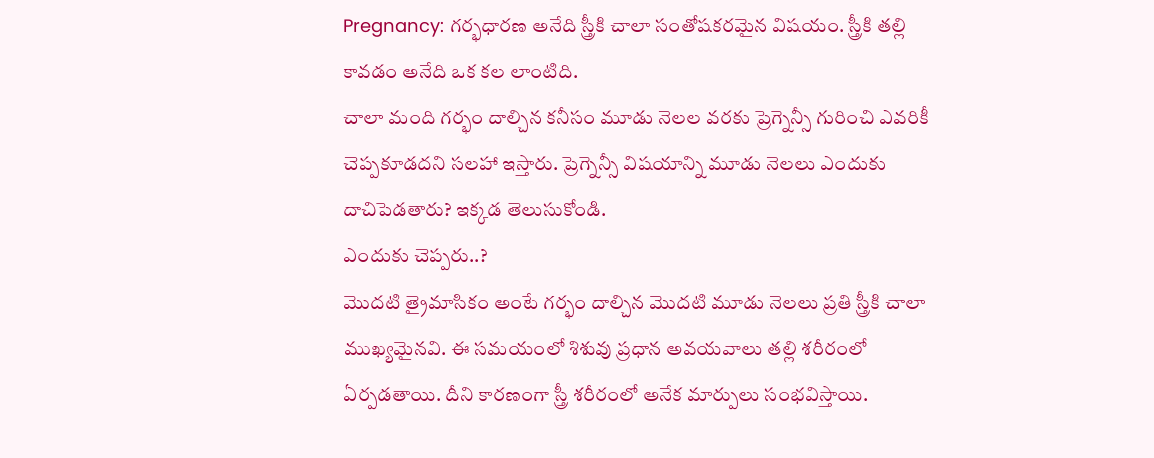Pregnancy: గర్భధారణ అనేది స్త్రీకి చాలా సంతోషకరమైన విషయం. స్త్రీకి తల్లి కావడం అనేది ఒక కల లాంటిది.
చాలా మంది గర్భం దాల్చిన కనీసం మూడు నెలల వరకు ప్రెగ్నెన్సీ గురించి ఎవరికీ చెప్పకూడదని సలహా ఇస్తారు. ప్రెగ్నెన్సీ విషయాన్ని మూడు నెలలు ఎందుకు దాచిపెడతారు? ఇక్కడ తెలుసుకోండి.
ఎందుకు చెప్పరు..?
మొదటి త్రైమాసికం అంటే గర్భం దాల్చిన మొదటి మూడు నెలలు ప్రతి స్త్రీకి చాలా ముఖ్యమైనవి. ఈ సమయంలో శిశువు ప్రధాన అవయవాలు తల్లి శరీరంలో ఏర్పడతాయి. దీని కారణంగా స్త్రీ శరీరంలో అనేక మార్పులు సంభవిస్తాయి.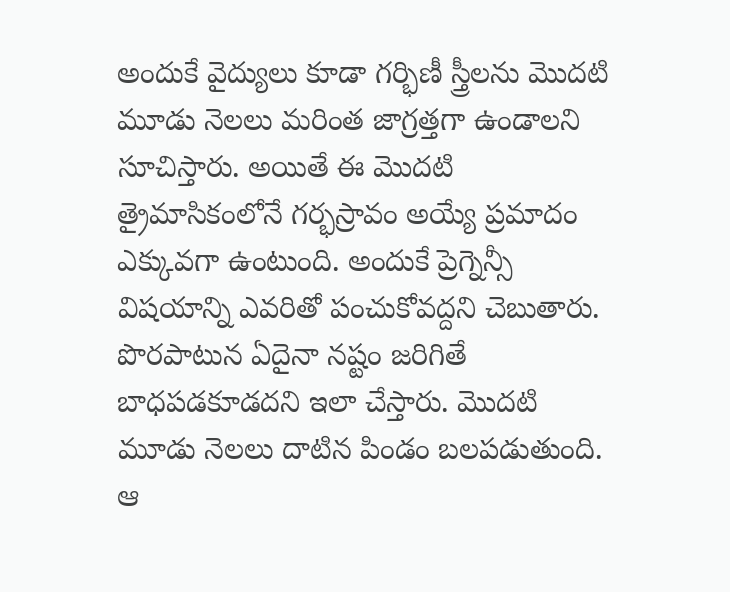అందుకే వైద్యులు కూడా గర్భిణీ స్త్రీలను మొదటి మూడు నెలలు మరింత జాగ్రత్తగా ఉండాలని సూచిస్తారు. అయితే ఈ మొదటి త్రైమాసికంలోనే గర్భస్రావం అయ్యే ప్రమాదం ఎక్కువగా ఉంటుంది. అందుకే ప్రెగ్నెన్సీ విషయాన్ని ఎవరితో పంచుకోవద్దని చెబుతారు. పొరపాటున ఏదైనా నష్టం జరిగితే బాధపడకూడదని ఇలా చేస్తారు. మొదటి మూడు నెలలు దాటిన పిండం బలపడుతుంది. ఆ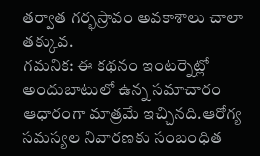తర్వాత గర్భస్రావం అవకాశాలు చాలా తక్కువ.
గమనిక: ఈ కథనం ఇంటర్నెట్లో అందుబాటులో ఉన్న సమాచారం ఆధారంగా మాత్రమే ఇచ్చినది.ఆరోగ్య సమస్యల నివారణకు సంబంధిత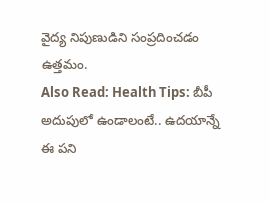వైద్య నిపుణుడిని సంప్రదించడం ఉత్తమం.
Also Read: Health Tips: బీపీ అదుపులో ఉండాలంటే.. ఉదయాన్నే ఈ పని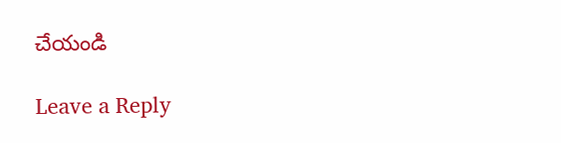చేయండి

Leave a Reply